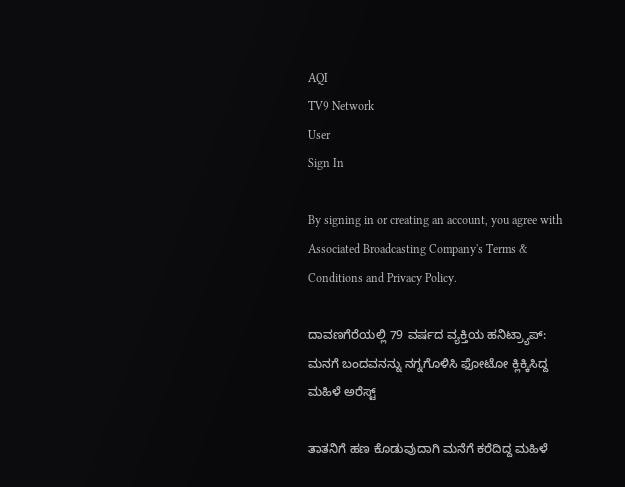AQI
TV9 Network
User
Sign In

By signing in or creating an account, you agree with Associated Broadcasting Company's Terms & Conditions and Privacy Policy.

ದಾವಣಗೆರೆಯಲ್ಲಿ 79 ವರ್ಷದ ವ್ಯಕ್ತಿಯ ಹನಿಟ್ರ್ಯಾಪ್: ಮನಗೆ ಬಂದವನನ್ನು ನಗ್ನಗೊಳಿಸಿ ಫೋಟೋ ಕ್ಲಿಕ್ಕಿಸಿದ್ದ ಮಹಿಳೆ ಅರೆಸ್ಟ್

ತಾತನಿಗೆ ಹಣ ಕೊಡುವುದಾಗಿ ಮನೆಗೆ ಕರೆದಿದ್ದ ಮಹಿಳೆ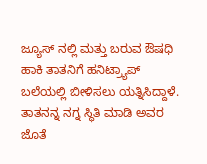ಜ್ಯೂಸ್ ನಲ್ಲಿ ಮತ್ತು ಬರುವ ಔಷಧಿ ಹಾಕಿ ತಾತನಿಗೆ ಹನಿಟ್ರ್ಯಾಪ್ ಬಲೆಯಲ್ಲಿ ಬೀಳಿಸಲು ಯತ್ನಿಸಿದ್ದಾಳೆ. ತಾತನನ್ನ ನಗ್ನ ಸ್ಥಿತಿ ಮಾಡಿ ಅವರ ಜೊತೆ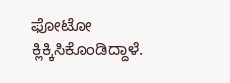ಫೋಟೋ ಕ್ಲಿಕ್ಕಿಸಿಕೊಂಡಿದ್ದಾಳೆ.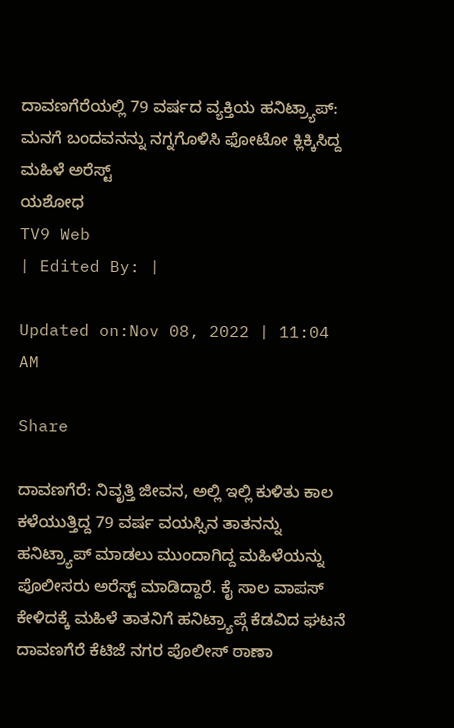ದಾವಣಗೆರೆಯಲ್ಲಿ 79 ವರ್ಷದ ವ್ಯಕ್ತಿಯ ಹನಿಟ್ರ್ಯಾಪ್: ಮನಗೆ ಬಂದವನನ್ನು ನಗ್ನಗೊಳಿಸಿ ಫೋಟೋ ಕ್ಲಿಕ್ಕಿಸಿದ್ದ ಮಹಿಳೆ ಅರೆಸ್ಟ್
ಯಶೋಧ
TV9 Web
| Edited By: |

Updated on:Nov 08, 2022 | 11:04 AM

Share

ದಾವಣಗೆರೆ: ನಿವೃತ್ತಿ ಜೀವನ, ಅಲ್ಲಿ ಇಲ್ಲಿ ಕುಳಿತು ಕಾಲ ಕಳೆಯುತ್ತಿದ್ದ 79 ವರ್ಷ ವಯಸ್ಸಿನ ತಾತನನ್ನು ಹನಿಟ್ರ್ಯಾಪ್ ಮಾಡಲು ಮುಂದಾಗಿದ್ದ ಮಹಿಳೆಯನ್ನು ಪೊಲೀಸರು ಅರೆಸ್ಟ್ ಮಾಡಿದ್ದಾರೆ. ಕೈ ಸಾಲ ವಾಪಸ್ ಕೇಳಿದಕ್ಕೆ ಮಹಿಳೆ ತಾತನಿಗೆ ಹನಿಟ್ರ್ಯಾಪ್ಗೆ ಕೆಡವಿದ ಘಟನೆ ದಾವಣಗೆರೆ ಕೆಟಿಜೆ ನಗರ ಪೊಲೀಸ್ ಠಾಣಾ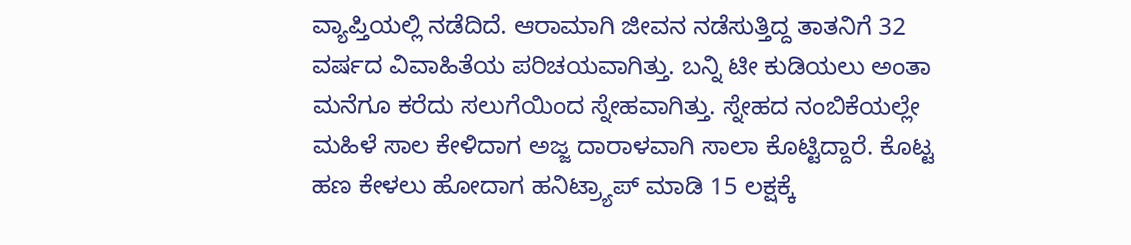ವ್ಯಾಪ್ತಿಯಲ್ಲಿ ನಡೆದಿದೆ. ಆರಾಮಾಗಿ ಜೀವನ ನಡೆಸುತ್ತಿದ್ದ ತಾತನಿಗೆ 32 ವರ್ಷದ ವಿವಾಹಿತೆಯ ಪರಿಚಯವಾಗಿತ್ತು. ಬನ್ನಿ ಟೀ ಕುಡಿಯಲು ಅಂತಾ ಮನೆಗೂ ಕರೆದು ಸಲುಗೆಯಿಂದ ಸ್ನೇಹವಾಗಿತ್ತು. ಸ್ನೇಹದ ನಂಬಿಕೆಯಲ್ಲೇ ಮಹಿಳೆ ಸಾಲ ಕೇಳಿದಾಗ ಅಜ್ಜ ದಾರಾಳವಾಗಿ ಸಾಲಾ ಕೊಟ್ಟಿದ್ದಾರೆ. ಕೊಟ್ಟ ಹಣ ಕೇಳಲು ಹೋದಾಗ ಹನಿಟ್ರ್ಯಾಪ್ ಮಾಡಿ 15 ಲಕ್ಷಕ್ಕೆ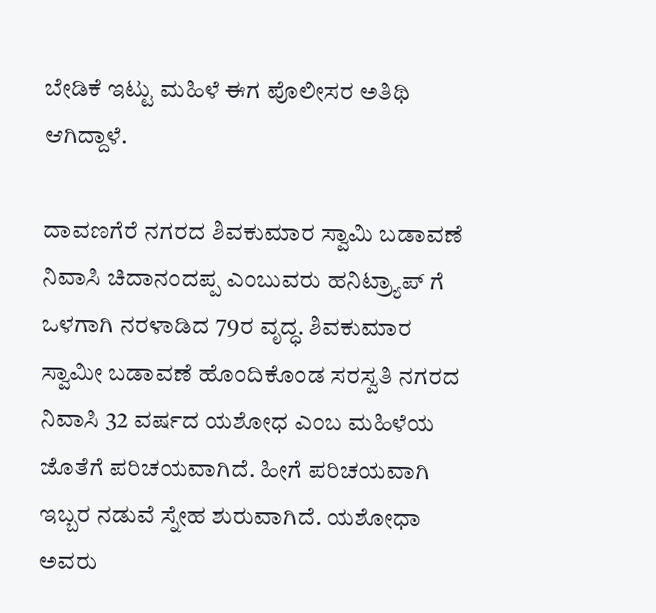ಬೇಡಿಕೆ ಇಟ್ಟು ಮಹಿಳೆ ಈಗ ಪೊಲೀಸರ ಅತಿಥಿ ಆಗಿದ್ದಾಳೆ.

ದಾವಣಗೆರೆ ನಗರದ ಶಿವಕುಮಾರ ಸ್ವಾಮಿ ಬಡಾವಣೆ ನಿವಾಸಿ ಚಿದಾನಂದಪ್ಪ ಎಂಬುವರು ಹನಿಟ್ರ್ಯಾಪ್ ಗೆ ಒಳಗಾಗಿ ನರಳಾಡಿದ 79ರ ವೃದ್ಧ. ಶಿವಕುಮಾರ ಸ್ವಾಮೀ ಬಡಾವಣೆ ಹೊಂದಿಕೊಂಡ ಸರಸ್ವತಿ ನಗರದ ನಿವಾಸಿ 32 ವರ್ಷದ ಯಶೋಧ ಎಂಬ ಮಹಿಳೆಯ ಜೊತೆಗೆ ಪರಿಚಯವಾಗಿದೆ. ಹೀಗೆ ಪರಿಚಯವಾಗಿ ಇಬ್ಬರ ನಡುವೆ ಸ್ನೇಹ ಶುರುವಾಗಿದೆ. ಯಶೋಧಾ ಅವರು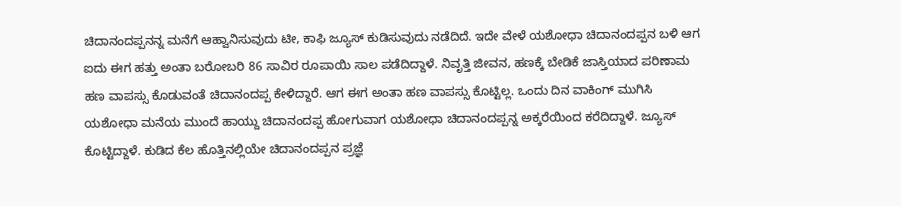ಚಿದಾನಂದಪ್ಪನನ್ನ ಮನೆಗೆ ಆಹ್ವಾನಿಸುವುದು ಟೀ, ಕಾಫಿ ಜ್ಯೂಸ್ ಕುಡಿಸುವುದು ನಡೆದಿದೆ. ಇದೇ ವೇಳೆ ಯಶೋಧಾ ಚಿದಾನಂದಪ್ಪನ ಬಳಿ ಆಗ ಐದು ಈಗ ಹತ್ತು ಅಂತಾ ಬರೋಬರಿ 86 ಸಾವಿರ ರೂಪಾಯಿ ಸಾಲ ಪಡೆದಿದ್ದಾಳೆ. ನಿವೃತ್ತಿ ಜೀವನ, ಹಣಕ್ಕೆ ಬೇಡಿಕೆ ಜಾಸ್ತಿಯಾದ ಪರಿಣಾಮ ಹಣ ವಾಪಸ್ಸು ಕೊಡುವಂತೆ ಚಿದಾನಂದಪ್ಪ ಕೇಳಿದ್ದಾರೆ. ಆಗ ಈಗ ಅಂತಾ ಹಣ ವಾಪಸ್ಸು ಕೊಟ್ಟಿಲ್ಲ. ಒಂದು ದಿನ ವಾಕಿಂಗ್ ಮುಗಿಸಿ ಯಶೋಧಾ ಮನೆಯ ಮುಂದೆ ಹಾಯ್ದು ಚಿದಾನಂದಪ್ಪ ಹೋಗುವಾಗ ಯಶೋಧಾ ಚಿದಾನಂದಪ್ಪನ್ನ ಅಕ್ಕರೆಯಿಂದ ಕರೆದಿದ್ದಾಳೆ. ಜ್ಯೂಸ್ ಕೊಟ್ಟಿದ್ದಾಳೆ. ಕುಡಿದ ಕೆಲ ಹೊತ್ತಿನಲ್ಲಿಯೇ ಚಿದಾನಂದಪ್ಪನ ಪ್ರಜ್ಞೆ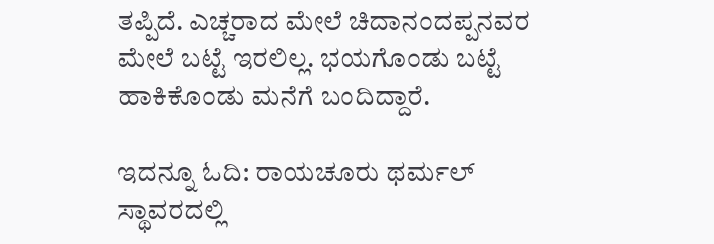ತಪ್ಪಿದೆ‌. ಎಚ್ಚರಾದ ಮೇಲೆ ಚಿದಾನಂದಪ್ಪನವರ ಮೇಲೆ ಬಟ್ಟೆ ಇರಲಿಲ್ಲ. ಭಯಗೊಂಡು ಬಟ್ಟೆ ಹಾಕಿಕೊಂಡು ಮನೆಗೆ ಬಂದಿದ್ದಾರೆ.

ಇದನ್ನೂ ಓದಿ: ರಾಯಚೂರು ಥರ್ಮಲ್ ಸ್ಥಾವರದಲ್ಲಿ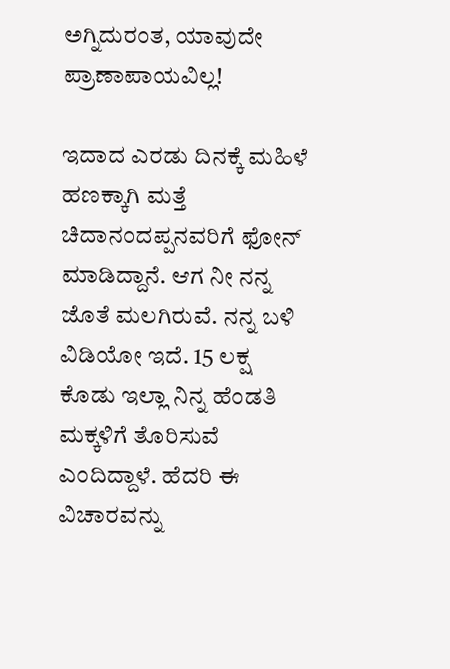ಅಗ್ನಿದುರಂತ, ಯಾವುದೇ ಪ್ರಾಣಾಪಾಯವಿಲ್ಲ!

ಇದಾದ ಎರಡು ದಿನಕ್ಕೆ ಮಹಿಳೆ ಹಣಕ್ಕಾಗಿ ಮತ್ತೆ ಚಿದಾನಂದಪ್ಪನವರಿಗೆ ಫೋನ್ ಮಾಡಿದ್ದಾನೆ. ಆಗ ನೀ ನನ್ನ ಜೊತೆ ಮಲಗಿರುವೆ. ನನ್ನ ಬಳಿ ವಿಡಿಯೋ ಇದೆ. 15 ಲಕ್ಷ ಕೊಡು ಇಲ್ಲಾ ನಿನ್ನ ಹೆಂಡತಿ ಮಕ್ಕಳಿಗೆ ತೊರಿಸುವೆ ಎಂದಿದ್ದಾಳೆ. ಹೆದರಿ ಈ ವಿಚಾರವನ್ನು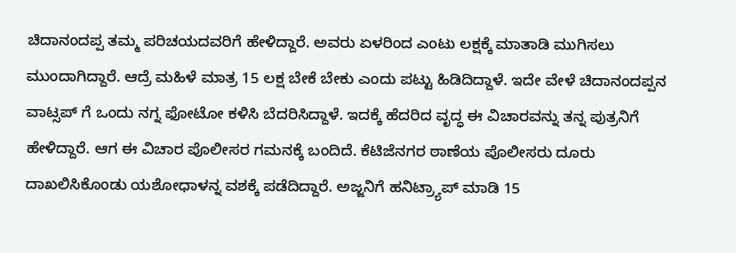ಚಿದಾನಂದಪ್ಪ ತಮ್ಮ ಪರಿಚಯದವರಿಗೆ ಹೇಳಿದ್ದಾರೆ. ಅವರು ಏಳರಿಂದ ಎಂಟು ಲಕ್ಷಕ್ಕೆ ಮಾತಾಡಿ ಮುಗಿಸಲು ಮುಂದಾಗಿದ್ದಾರೆ. ಆದ್ರೆ ಮಹಿಳೆ ಮಾತ್ರ 15 ಲಕ್ಷ ಬೇಕೆ ಬೇಕು ಎಂದು ಪಟ್ಟು ಹಿಡಿದಿದ್ದಾಳೆ. ಇದೇ ವೇಳೆ ಚಿದಾನಂದಪ್ಪನ ವಾಟ್ಸಪ್ ಗೆ ಒಂದು ನಗ್ನ ಫೋಟೋ ಕಳಿಸಿ ಬೆದರಿಸಿದ್ದಾಳೆ. ಇದಕ್ಕೆ ಹೆದರಿದ ವೃದ್ಧ ಈ ವಿಚಾರವನ್ನು ತನ್ನ ಪುತ್ರನಿಗೆ ಹೇಳಿದ್ದಾರೆ. ಆಗ ಈ ವಿಚಾರ ಪೊಲೀಸರ ಗಮನಕ್ಕೆ ಬಂದಿದೆ. ಕೆಟಿಜೆನಗರ ಠಾಣೆಯ ಪೊಲೀಸರು ದೂರು ದಾಖಲಿಸಿಕೊಂಡು ಯಶೋಧಾಳನ್ನ ವಶಕ್ಕೆ ಪಡೆದಿದ್ದಾರೆ. ಅಜ್ಜನಿಗೆ ಹನಿಟ್ರ್ಯಾಪ್ ಮಾಡಿ 15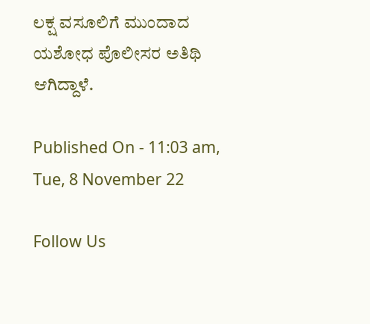ಲಕ್ಷ ವಸೂಲಿಗೆ ಮುಂದಾದ ಯಶೋಧ ಪೊಲೀಸರ ಅತಿಥಿ ಆಗಿದ್ದಾಳೆ.

Published On - 11:03 am, Tue, 8 November 22

Follow Us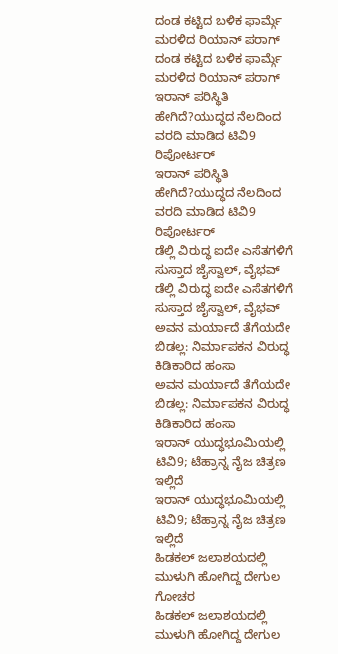ದಂಡ ಕಟ್ಟಿದ ಬಳಿಕ ಫಾರ್ಮ್ಗೆ ಮರಳಿದ ರಿಯಾನ್ ಪರಾಗ್
ದಂಡ ಕಟ್ಟಿದ ಬಳಿಕ ಫಾರ್ಮ್ಗೆ ಮರಳಿದ ರಿಯಾನ್ ಪರಾಗ್
ಇರಾನ್ ಪರಿಸ್ಥಿತಿ ಹೇಗಿದೆ?ಯುದ್ಧದ ನೆಲದಿಂದ ವರದಿ ಮಾಡಿದ ಟಿವಿ9 ರಿಪೋರ್ಟರ್
ಇರಾನ್ ಪರಿಸ್ಥಿತಿ ಹೇಗಿದೆ?ಯುದ್ಧದ ನೆಲದಿಂದ ವರದಿ ಮಾಡಿದ ಟಿವಿ9 ರಿಪೋರ್ಟರ್
ಡೆಲ್ಲಿ ವಿರುದ್ಧ ಐದೇ ಎಸೆತಗಳಿಗೆ ಸುಸ್ತಾದ ಜೈಸ್ವಾಲ್, ವೈಭವ್
ಡೆಲ್ಲಿ ವಿರುದ್ಧ ಐದೇ ಎಸೆತಗಳಿಗೆ ಸುಸ್ತಾದ ಜೈಸ್ವಾಲ್, ವೈಭವ್
ಅವನ ಮರ್ಯಾದೆ ತೆಗೆಯದೇ ಬಿಡಲ್ಲ: ನಿರ್ಮಾಪಕನ ವಿರುದ್ಧ ಕಿಡಿಕಾರಿದ ಹಂಸಾ
ಅವನ ಮರ್ಯಾದೆ ತೆಗೆಯದೇ ಬಿಡಲ್ಲ: ನಿರ್ಮಾಪಕನ ವಿರುದ್ಧ ಕಿಡಿಕಾರಿದ ಹಂಸಾ
ಇರಾನ್ ಯುದ್ಧಭೂಮಿಯಲ್ಲಿ ಟಿವಿ9; ಟೆಹ್ರಾನ್ನ ನೈಜ ಚಿತ್ರಣ ಇಲ್ಲಿದೆ
ಇರಾನ್ ಯುದ್ಧಭೂಮಿಯಲ್ಲಿ ಟಿವಿ9; ಟೆಹ್ರಾನ್ನ ನೈಜ ಚಿತ್ರಣ ಇಲ್ಲಿದೆ
ಹಿಡಕಲ್ ಜಲಾಶಯದಲ್ಲಿ ಮುಳುಗಿ ಹೋಗಿದ್ದ ದೇಗುಲ ಗೋಚರ
ಹಿಡಕಲ್ ಜಲಾಶಯದಲ್ಲಿ ಮುಳುಗಿ ಹೋಗಿದ್ದ ದೇಗುಲ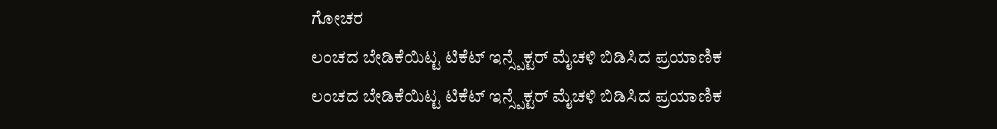ಗೋಚರ
ಲಂಚದ ಬೇಡಿಕೆಯಿಟ್ಟ ಟಿಕೆಟ್ ಇನ್ಸ್ಪೆಕ್ಟರ್ ಮೈಚಳಿ ಬಿಡಿಸಿದ ಪ್ರಯಾಣಿಕ
ಲಂಚದ ಬೇಡಿಕೆಯಿಟ್ಟ ಟಿಕೆಟ್ ಇನ್ಸ್ಪೆಕ್ಟರ್ ಮೈಚಳಿ ಬಿಡಿಸಿದ ಪ್ರಯಾಣಿಕ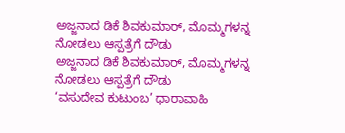ಅಜ್ಜನಾದ ಡಿಕೆ ಶಿವಕುಮಾರ್, ಮೊಮ್ಮಗಳನ್ನ ನೋಡಲು ಆಸ್ಪತ್ರೆಗೆ ದೌಡು
ಅಜ್ಜನಾದ ಡಿಕೆ ಶಿವಕುಮಾರ್, ಮೊಮ್ಮಗಳನ್ನ ನೋಡಲು ಆಸ್ಪತ್ರೆಗೆ ದೌಡು
‘ವಸುದೇವ ಕುಟುಂಬ’ ಧಾರಾವಾಹಿ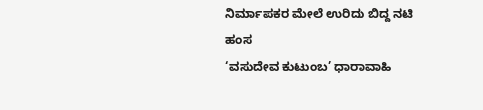ನಿರ್ಮಾಪಕರ ಮೇಲೆ ಉರಿದು ಬಿದ್ದ ನಟಿ ಹಂಸ
‘ವಸುದೇವ ಕುಟುಂಬ’ ಧಾರಾವಾಹಿ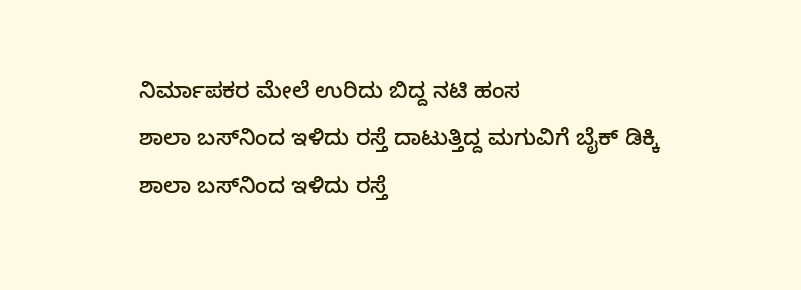ನಿರ್ಮಾಪಕರ ಮೇಲೆ ಉರಿದು ಬಿದ್ದ ನಟಿ ಹಂಸ
ಶಾಲಾ ಬಸ್‌ನಿಂದ ಇಳಿದು ರಸ್ತೆ ದಾಟುತ್ತಿದ್ದ ಮಗುವಿಗೆ ಬೈಕ್ ಡಿಕ್ಕಿ
ಶಾಲಾ ಬಸ್‌ನಿಂದ ಇಳಿದು ರಸ್ತೆ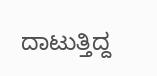ದಾಟುತ್ತಿದ್ದ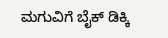ಮಗುವಿಗೆ ಬೈಕ್ ಡಿಕ್ಕಿ